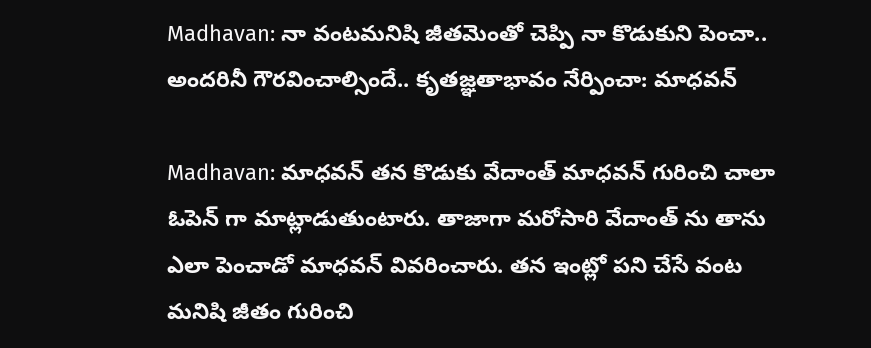Madhavan: నా వంటమనిషి జీతమెంతో చెప్పి నా కొడుకుని పెంచా.. అందరినీ గౌరవించాల్సిందే.. కృతజ్ఞతాభావం నేర్పించా: మాధవన్

Madhavan: మాధవన్ తన కొడుకు వేదాంత్ మాధవన్ గురించి చాలా ఓపెన్ గా మాట్లాడుతుంటారు. తాజాగా మరోసారి వేదాంత్ ను తాను ఎలా పెంచాడో మాధవన్ వివరించారు. తన ఇంట్లో పని చేసే వంట మనిషి జీతం గురించి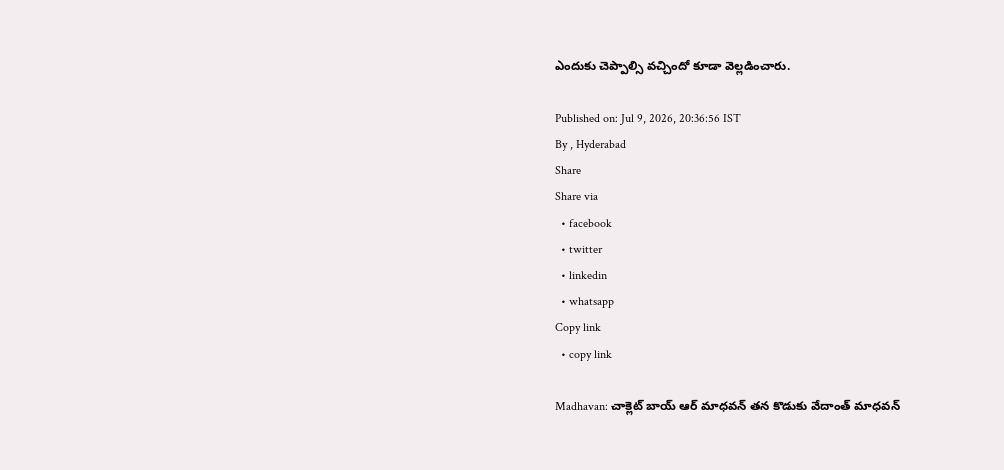ఎందుకు చెప్పాల్సి వచ్చిందో కూడా వెల్లడించారు.

Published on: Jul 9, 2026, 20:36:56 IST
By , Hyderabad
Share
Share via
  • facebook
  • twitter
  • linkedin
  • whatsapp
Copy link
  • copy link

Madhavan: చాక్లెట్ బాయ్ ఆర్ మాధవన్ తన కొడుకు వేదాంత్ మాధవన్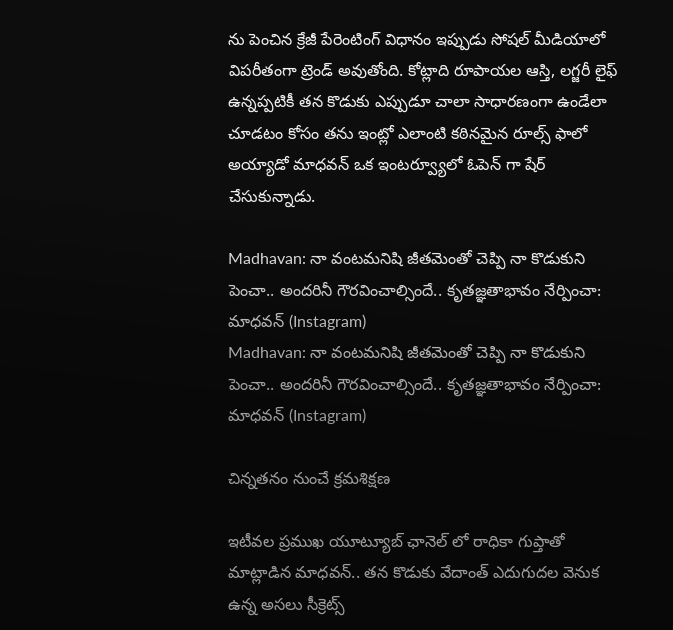ను పెంచిన క్రేజీ పేరెంటింగ్ విధానం ఇప్పుడు సోషల్ మీడియాలో విపరీతంగా ట్రెండ్ అవుతోంది. కోట్లాది రూపాయల ఆస్తి, లగ్జరీ లైఫ్ ఉన్నప్పటికీ తన కొడుకు ఎప్పుడూ చాలా సాధారణంగా ఉండేలా చూడటం కోసం తను ఇంట్లో ఎలాంటి కఠినమైన రూల్స్ ఫాలో అయ్యాడో మాధవన్ ఒక ఇంటర్వ్యూలో ఓపెన్ గా షేర్ చేసుకున్నాడు.

Madhavan: నా వంటమనిషి జీతమెంతో చెప్పి నా కొడుకుని పెంచా.. అందరినీ గౌరవించాల్సిందే.. కృతజ్ఞతాభావం నేర్పించా: మాధవన్ (Instagram)
Madhavan: నా వంటమనిషి జీతమెంతో చెప్పి నా కొడుకుని పెంచా.. అందరినీ గౌరవించాల్సిందే.. కృతజ్ఞతాభావం నేర్పించా: మాధవన్ (Instagram)

చిన్నతనం నుంచే క్రమశిక్షణ

ఇటీవల ప్రముఖ యూట్యూబ్ ఛానెల్ లో రాధికా గుప్తాతో మాట్లాడిన మాధవన్.. తన కొడుకు వేదాంత్ ఎదుగుదల వెనుక ఉన్న అసలు సీక్రెట్స్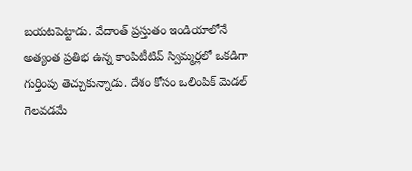బయటపెట్టాడు. వేదాంత్ ప్రస్తుతం ఇండియాలోనే అత్యంత ప్రతిభ ఉన్న కాంపిటీటివ్ స్విమ్మర్లలో ఒకడిగా గుర్తింపు తెచ్చుకున్నాడు. దేశం కోసం ఒలింపిక్ మెడల్ గెలవడమే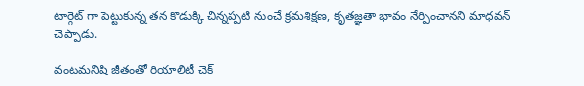టార్గెట్ గా పెట్టుకున్న తన కొడుక్కి చిన్నప్పటి నుంచే క్రమశిక్షణ, కృతజ్ఞతా భావం నేర్పించానని మాధవన్ చెప్పాడు.

వంటమనిషి జీతంతో రియాలిటీ చెక్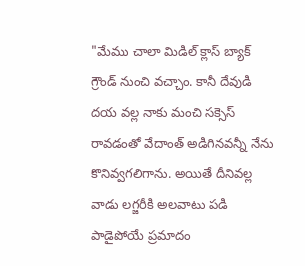"మేము చాలా మిడిల్ క్లాస్ బ్యాక్ గ్రౌండ్ నుంచి వచ్చాం. కానీ దేవుడి దయ వల్ల నాకు మంచి సక్సెస్ రావడంతో వేదాంత్ అడిగినవన్నీ నేను కొనివ్వగలిగాను. అయితే దీనివల్ల వాడు లగ్జరీకి అలవాటు పడి పాడైపోయే ప్రమాదం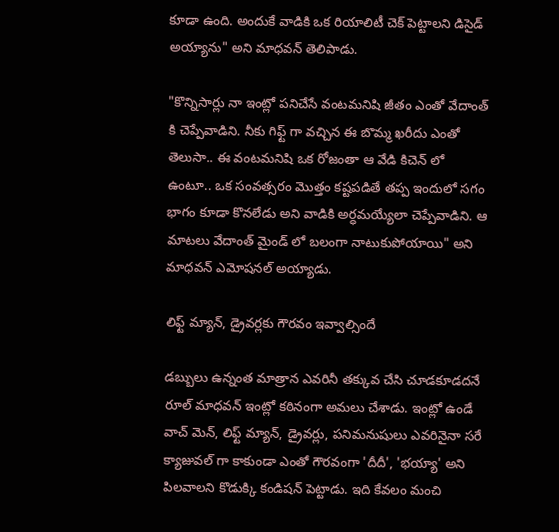కూడా ఉంది. అందుకే వాడికి ఒక రియాలిటీ చెక్ పెట్టాలని డిసైడ్ అయ్యాను" అని మాధవన్ తెలిపాడు.

"కొన్నిసార్లు నా ఇంట్లో పనిచేసే వంటమనిషి జీతం ఎంతో వేదాంత్ కి చెప్పేవాడిని. నీకు గిఫ్ట్ గా వచ్చిన ఈ బొమ్మ ఖరీదు ఎంతో తెలుసా.. ఈ వంటమనిషి ఒక రోజంతా ఆ వేడి కిచెన్ లో ఉంటూ.. ఒక సంవత్సరం మొత్తం కష్టపడితే తప్ప ఇందులో సగం భాగం కూడా కొనలేడు అని వాడికి అర్ధమయ్యేలా చెప్పేవాడిని. ఆ మాటలు వేదాంత్ మైండ్ లో బలంగా నాటుకుపోయాయి" అని మాధవన్ ఎమోషనల్ అయ్యాడు.

లిఫ్ట్ మ్యాన్, డ్రైవర్లకు గౌరవం ఇవ్వాల్సిందే

డబ్బులు ఉన్నంత మాత్రాన ఎవరినీ తక్కువ చేసి చూడకూడదనే రూల్ మాధవన్ ఇంట్లో కఠినంగా అమలు చేశాడు. ఇంట్లో ఉండే వాచ్ మెన్, లిఫ్ట్ మ్యాన్, డ్రైవర్లు, పనిమనుషులు ఎవరినైనా సరే క్యాజువల్ గా కాకుండా ఎంతో గౌరవంగా 'దీదీ', 'భయ్యా' అని పిలవాలని కొడుక్కి కండిషన్ పెట్టాడు. ఇది కేవలం మంచి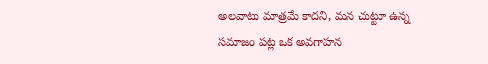అలవాటు మాత్రమే కాదని, మన చుట్టూ ఉన్న సమాజం పట్ల ఒక అవగాహన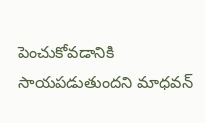పెంచుకోవడానికి సాయపడుతుందని మాధవన్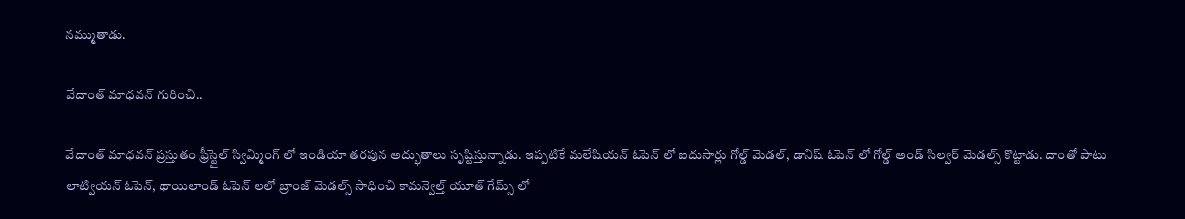నమ్ముతాడు.

వేదాంత్ మాధవన్ గురించి..

వేదాంత్ మాధవన్ ప్రస్తుతం ఫ్రీస్టైల్ స్విమ్మింగ్ లో ఇండియా తరపున అద్భుతాలు సృష్టిస్తున్నాడు. ఇప్పటికే మలేషియన్ ఓపెన్ లో ఐదుసార్లు గోల్డ్ మెడల్, డానిష్ ఓపెన్ లో గోల్డ్ అండ్ సిల్వర్ మెడల్స్ కొట్టాడు. దాంతో పాటు లాట్వియన్ ఓపెన్, థాయిలాండ్ ఓపెన్ లలో బ్రాంజ్ మెడల్స్ సాధించి కామన్వెల్త్ యూత్ గేమ్స్ లో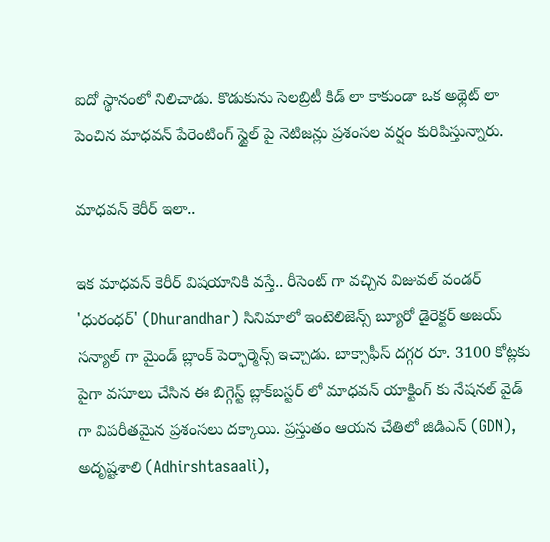ఐదో స్థానంలో నిలిచాడు. కొడుకును సెలబ్రిటీ కిడ్ లా కాకుండా ఒక అథ్లెట్ లా పెంచిన మాధవన్ పేరెంటింగ్ స్టైల్ పై నెటిజన్లు ప్రశంసల వర్షం కురిపిస్తున్నారు.

మాధవన్ కెరీర్ ఇలా..

ఇక మాధవన్ కెరీర్ విషయానికి వస్తే.. రీసెంట్ గా వచ్చిన విజువల్ వండర్ 'ధురంధర్' (Dhurandhar) సినిమాలో ఇంటెలిజెన్స్ బ్యూరో డైరెక్టర్ అజయ్ సన్యాల్ గా మైండ్ బ్లాంక్ పెర్ఫార్మెన్స్ ఇచ్చాడు. బాక్సాఫీస్ దగ్గర రూ. 3100 కోట్లకు పైగా వసూలు చేసిన ఈ బిగ్గెస్ట్ బ్లాక్‌బస్టర్ లో మాధవన్ యాక్టింగ్ కు నేషనల్ వైడ్ గా విపరీతమైన ప్రశంసలు దక్కాయి. ప్రస్తుతం ఆయన చేతిలో జిడిఎన్ (GDN), అదృష్టశాలి (Adhirshtasaali),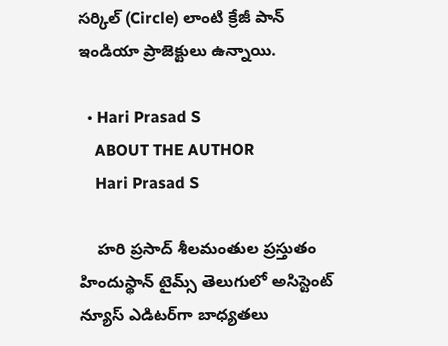సర్కిల్ (Circle) లాంటి క్రేజీ పాన్ ఇండియా ప్రాజెక్టులు ఉన్నాయి.

  • Hari Prasad S
    ABOUT THE AUTHOR
    Hari Prasad S

    హరి ప్రసాద్ శీలమంతుల ప్రస్తుతం హిందుస్థాన్ టైమ్స్ తెలుగులో అసిస్టెంట్ న్యూస్ ఎడిటర్‌గా బాధ్యతలు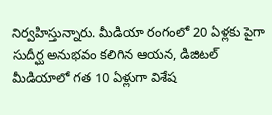నిర్వహిస్తున్నారు. మీడియా రంగంలో 20 ఏళ్లకు పైగా సుదీర్ఘ అనుభవం కలిగిన ఆయన, డిజిటల్ మీడియాలో గత 10 ఏళ్లుగా విశేష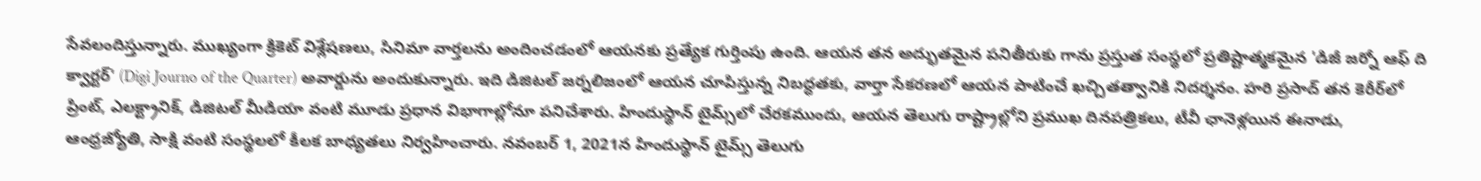సేవలందిస్తున్నారు. ముఖ్యంగా క్రికెట్ విశ్లేషణలు, సినిమా వార్తలను అందించడంలో ఆయనకు ప్రత్యేక గుర్తింపు ఉంది. ఆయన తన అద్భుతమైన పనితీరుకు గాను ప్రస్తుత సంస్థలో ప్రతిష్టాత్మకమైన 'డిజీ జర్నో ఆఫ్ ది క్వార్టర్' (Digi Journo of the Quarter) అవార్డును అందుకున్నారు. ఇది డిజిటల్ జర్నలిజంలో ఆయన చూపిస్తున్న నిబద్ధతకు, వార్తా సేకరణలో ఆయన పాటించే ఖచ్చితత్వానికి నిదర్శనం. హరి ప్రసాద్ తన కెరీర్‌లో ప్రింట్, ఎలక్ట్రానిక్, డిజిటల్ మీడియా వంటి మూడు ప్రధాన విభాగాల్లోనూ పనిచేశారు. హిందుస్థాన్ టైమ్స్‌లో చేరకముందు, ఆయన తెలుగు రాష్ట్రాల్లోని ప్రముఖ దినపత్రికలు, టీవీ ఛానెళ్లయిన ఈనాడు, ఆంధ్రజ్యోతి, సాక్షి వంటి సంస్థలలో కీలక బాధ్యతలు నిర్వహించారు. నవంబర్ 1, 2021న హిందుస్థాన్ టైమ్స్ తెలుగు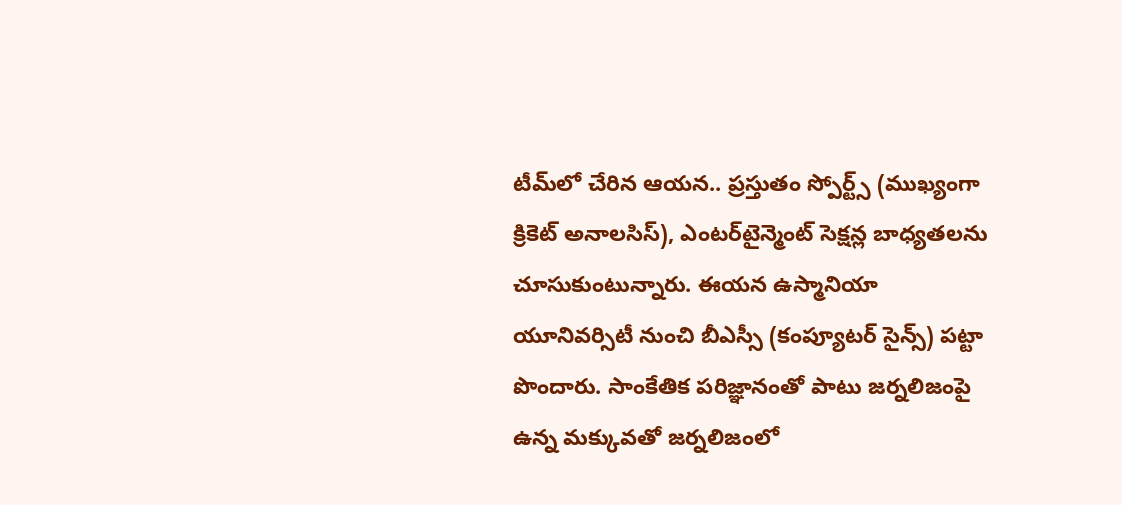టీమ్‌లో చేరిన ఆయన.. ప్రస్తుతం స్పోర్ట్స్ (ముఖ్యంగా క్రికెట్ అనాలసిస్), ఎంటర్‌టైన్మెంట్ సెక్షన్ల బాధ్యతలను చూసుకుంటున్నారు. ఈయన ఉస్మానియా యూనివర్సిటీ నుంచి బీఎస్సీ (కంప్యూటర్ సైన్స్) పట్టా పొందారు. సాంకేతిక పరిజ్ఞానంతో పాటు జర్నలిజంపై ఉన్న మక్కువతో జర్నలిజంలో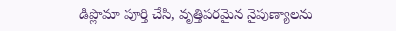డిప్లొమా పూర్తి చేసి, వృత్తిపరమైన నైపుణ్యాలను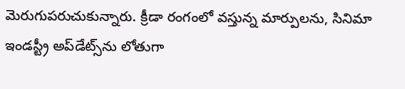మెరుగుపరుచుకున్నారు. క్రీడా రంగంలో వస్తున్న మార్పులను, సినిమా ఇండస్ట్రీ అప్‌డేట్స్‌ను లోతుగా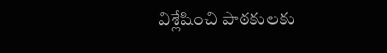విశ్లేషించి పాఠకులకు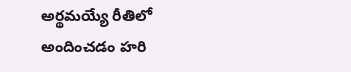అర్థమయ్యే రీతిలో అందించడం హరి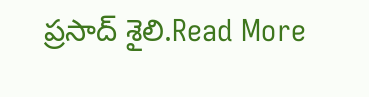ప్రసాద్ శైలి.Read More